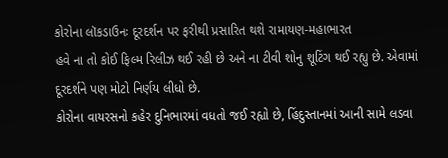કોરોના લૉકડાઉનઃ દૂરદર્શન પર ફરીથી પ્રસારિત થશે રામાયણ-મહાભારત
હવે ના તો કોઈ ફિલ્મ રિલીઝ થઈ રહી છે અને ના ટીવી શોનુ શૂટિંગ થઈ રહ્યુ છે. એવામાં દૂરદર્શને પણ મોટો નિર્ણય લીધો છે.
કોરોના વાયરસનો કહેર દુનિભારમાં વધતો જઈ રહ્યો છે, હિંદુસ્તાનમાં આની સામે લડવા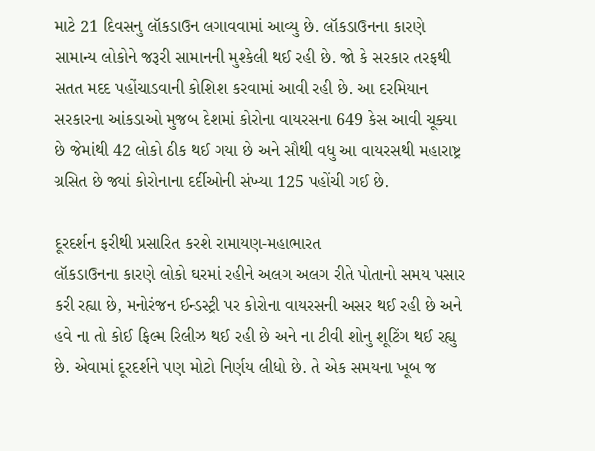માટે 21 દિવસનુ લૉકડાઉન લગાવવામાં આવ્યુ છે. લૉકડાઉનના કારણે સામાન્ય લોકોને જરૂરી સામાનની મુશ્કેલી થઈ રહી છે. જો કે સરકાર તરફથી સતત મદદ પહોંચાડવાની કોશિશ કરવામાં આવી રહી છે. આ દરમિયાન સરકારના આંકડાઓ મુજબ દેશમાં કોરોના વાયરસના 649 કેસ આવી ચૂક્યા છે જેમાંથી 42 લોકો ઠીક થઈ ગયા છે અને સૌથી વધુ આ વાયરસથી મહારાષ્ટ્ર ગ્રસિત છે જ્યાં કોરોનાના દર્દીઓની સંખ્યા 125 પહોંચી ગઈ છે.

દૂરદર્શન ફરીથી પ્રસારિત કરશે રામાયણ-મહાભારત
લૉકડાઉનના કારણે લોકો ઘરમાં રહીને અલગ અલગ રીતે પોતાનો સમય પસાર કરી રહ્યા છે, મનોરંજન ઈન્ડસ્ટ્રી પર કોરોના વાયરસની અસર થઈ રહી છે અને હવે ના તો કોઈ ફિલ્મ રિલીઝ થઈ રહી છે અને ના ટીવી શોનુ શૂટિંગ થઈ રહ્યુ છે. એવામાં દૂરદર્શને પણ મોટો નિર્ણય લીધો છે. તે એક સમયના ખૂબ જ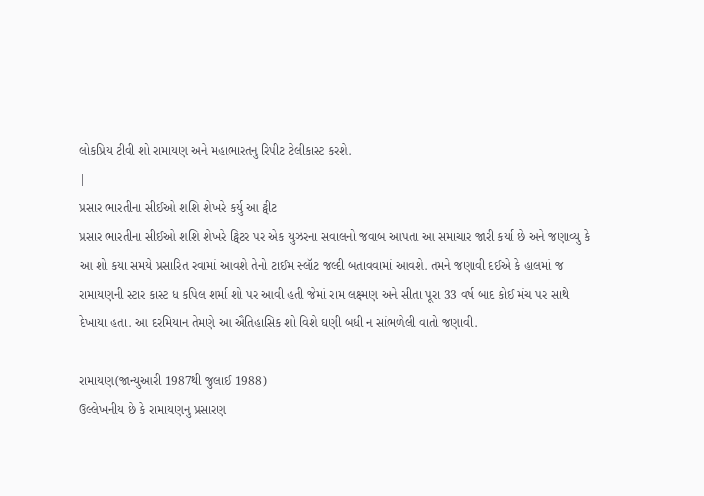લોકપ્રિય ટીવી શો રામાયણ અને મહાભારતનુ રિપીટ ટેલીકાસ્ટ કરશે.
|
પ્રસાર ભારતીના સીઈઓ શશિ શેખરે કર્યુ આ ટ્વીટ
પ્રસાર ભારતીના સીઈઓ શશિ શેખરે ટ્વિટર પર એક યુઝરના સવાલનો જવાબ આપતા આ સમાચાર જારી કર્યા છે અને જણાવ્યુ કે આ શો કયા સમયે પ્રસારિત રવામાં આવશે તેનો ટાઈમ સ્લૉટ જલ્દી બતાવવામાં આવશે. તમને જણાવી દઈએ કે હાલમાં જ રામાયણની સ્ટાર કાસ્ટ ધ કપિલ શર્મા શો પર આવી હતી જેમાં રામ લક્ષ્મણ અને સીતા પૂરા 33 વર્ષ બાદ કોઈ મંચ પર સાથે દેખાયા હતા. આ દરમિયાન તેમણે આ ઐતિહાસિક શો વિશે ઘણી બધી ન સાંભળેલી વાતો જણાવી.

રામાયણ(જાન્યુઆરી 1987થી જુલાઈ 1988)
ઉલ્લેખનીય છે કે રામાયણનુ પ્રસારણ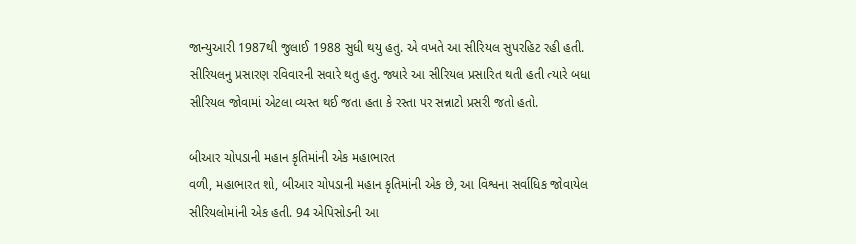જાન્યુઆરી 1987થી જુલાઈ 1988 સુધી થયુ હતુ. એ વખતે આ સીરિયલ સુપરહિટ રહી હતી. સીરિયલનુ પ્રસારણ રવિવારની સવારે થતુ હતુ. જ્યારે આ સીરિયલ પ્રસારિત થતી હતી ત્યારે બધા સીરિયલ જોવામાં એટલા વ્યસ્ત થઈ જતા હતા કે રસ્તા પર સન્નાટો પ્રસરી જતો હતો.

બીઆર ચોપડાની મહાન કૃતિમાંની એક મહાભારત
વળી, મહાભારત શો, બીઆર ચોપડાની મહાન કૃતિમાંની એક છે, આ વિશ્વના સર્વાધિક જોવાયેલ સીરિયલોમાંની એક હતી. 94 એપિસોડની આ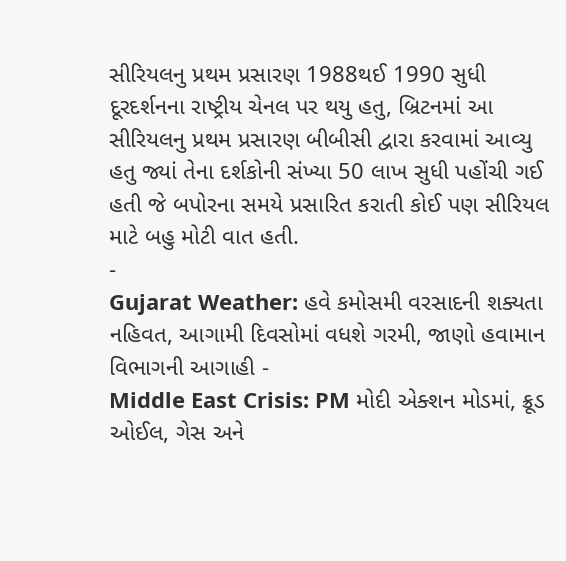સીરિયલનુ પ્રથમ પ્રસારણ 1988થઈ 1990 સુધી દૂરદર્શનના રાષ્ટ્રીય ચેનલ પર થયુ હતુ, બ્રિટનમાં આ સીરિયલનુ પ્રથમ પ્રસારણ બીબીસી દ્વારા કરવામાં આવ્યુ હતુ જ્યાં તેના દર્શકોની સંખ્યા 50 લાખ સુધી પહોંચી ગઈ હતી જે બપોરના સમયે પ્રસારિત કરાતી કોઈ પણ સીરિયલ માટે બહુ મોટી વાત હતી.
-
Gujarat Weather: હવે કમોસમી વરસાદની શક્યતા નહિવત, આગામી દિવસોમાં વધશે ગરમી, જાણો હવામાન વિભાગની આગાહી -
Middle East Crisis: PM મોદી એક્શન મોડમાં, ક્રૂડ ઓઈલ, ગેસ અને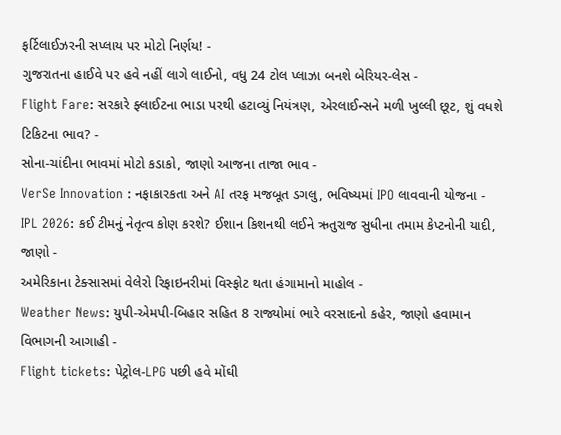ફર્ટિલાઈઝરની સપ્લાય પર મોટો નિર્ણય! -
ગુજરાતના હાઈવે પર હવે નહીં લાગે લાઈનો, વધુ 24 ટોલ પ્લાઝા બનશે બેરિયર-લેસ -
Flight Fare: સરકારે ફ્લાઈટના ભાડા પરથી હટાવ્યું નિયંત્રણ, એરલાઈન્સને મળી ખુલ્લી છૂટ, શું વધશે ટિકિટના ભાવ? -
સોના-ચાંદીના ભાવમાં મોટો કડાકો, જાણો આજના તાજા ભાવ -
VerSe Innovation : નફાકારકતા અને AI તરફ મજબૂત ડગલુ, ભવિષ્યમાં IPO લાવવાની યોજના -
IPL 2026: કઈ ટીમનું નેતૃત્વ કોણ કરશે? ઈશાન કિશનથી લઈને ઋતુરાજ સુધીના તમામ કેપ્ટનોની યાદી, જાણો -
અમેરિકાના ટેક્સાસમાં વેલેરો રિફાઇનરીમાં વિસ્ફોટ થતા હંગામાનો માહોલ -
Weather News: યુપી-એમપી-બિહાર સહિત 8 રાજ્યોમાં ભારે વરસાદનો કહેર, જાણો હવામાન વિભાગની આગાહી -
Flight tickets: પેટ્રોલ-LPG પછી હવે મોંઘી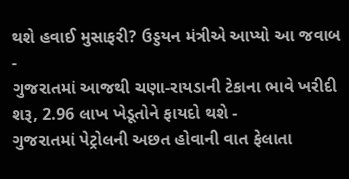થશે હવાઈ મુસાફરી? ઉડ્ડયન મંત્રીએ આપ્યો આ જવાબ -
ગુજરાતમાં આજથી ચણા-રાયડાની ટેકાના ભાવે ખરીદી શરૂ, 2.96 લાખ ખેડૂતોને ફાયદો થશે -
ગુજરાતમાં પેટ્રોલની અછત હોવાની વાત ફેલાતા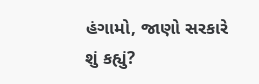હંગામો, જાણો સરકારે શું કહ્યું?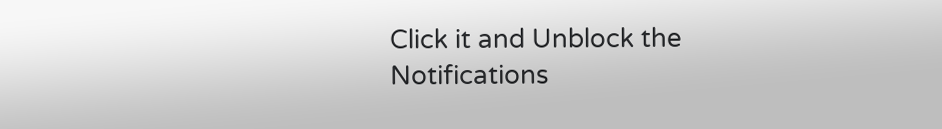Click it and Unblock the Notifications